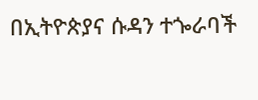በኢትዮጵያና ሱዳን ተጐራባች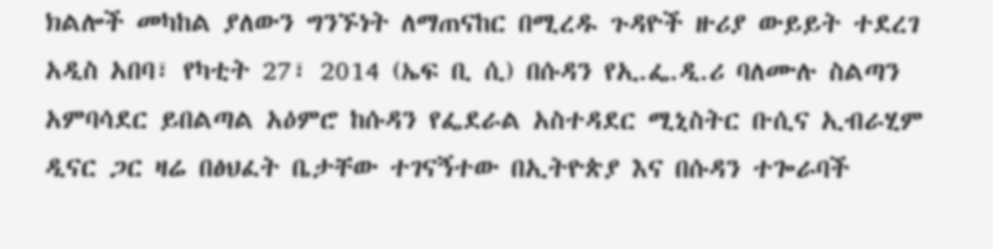ክልሎች መካከል ያለውን ግንኙነት ለማጠናከር በሚረዱ ጉዳዮች ዙሪያ ውይይት ተደረገ
አዲስ አበባ፣ የካቲት 27፣ 2014 (ኤፍ ቢ ሲ) በሱዳን የኢ.ፌ.ዲ.ሪ ባለሙሉ ስልጣን አምባሳደር ይበልጣል አዕምሮ ከሱዳን የፌደራል አስተዳደር ሚኒስትር ቡሲና ኢብራሂም ዲናር ጋር ዛሬ በፅህፈት ቤታቸው ተገናኝተው በኢትዮጵያ እና በሱዳን ተጐራባች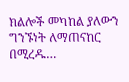ክልሎች መካከል ያለውን ግንኙነት ለማጠናከር በሚረዱ…